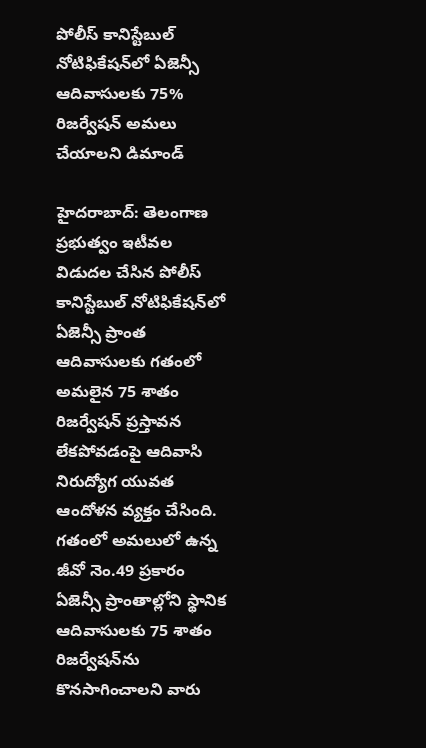పోలీస్ కానిస్టేబుల్ నోటిఫికేషన్‌లో ఏజెన్సీ ఆదివాసులకు 75% రిజర్వేషన్ అమలు చేయాలని డిమాండ్

హైదరాబాద్: తెలంగాణ ప్రభుత్వం ఇటీవల విడుదల చేసిన పోలీస్ కానిస్టేబుల్ నోటిఫికేషన్‌లో ఏజెన్సీ ప్రాంత ఆదివాసులకు గతంలో అమలైన 75 శాతం రిజర్వేషన్ ప్రస్తావన లేకపోవడంపై ఆదివాసి నిరుద్యోగ యువత ఆందోళన వ్యక్తం చేసింది. గతంలో అమలులో ఉన్న జీవో నెం.49 ప్రకారం ఏజెన్సీ ప్రాంతాల్లోని స్థానిక ఆదివాసులకు 75 శాతం రిజర్వేషన్‌ను కొనసాగించాలని వారు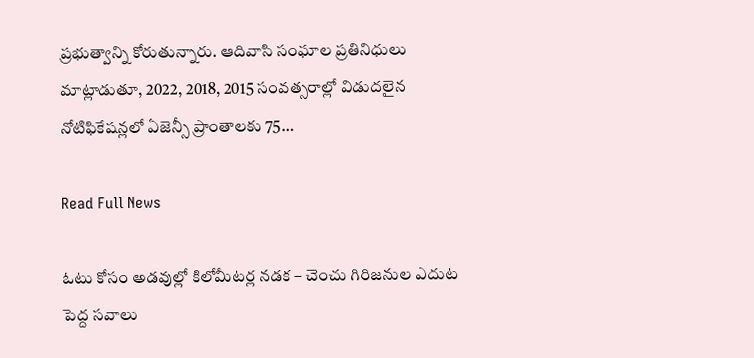ప్రభుత్వాన్ని కోరుతున్నారు. ఆదివాసి సంఘాల ప్రతినిధులు మాట్లాడుతూ, 2022, 2018, 2015 సంవత్సరాల్లో విడుదలైన నోటిఫికేషన్లలో ఏజెన్సీ ప్రాంతాలకు 75…

Read Full News

ఓటు కోసం అడవుల్లో కిలోమీటర్ల నడక – చెంచు గిరిజనుల ఎదుట పెద్ద సవాలు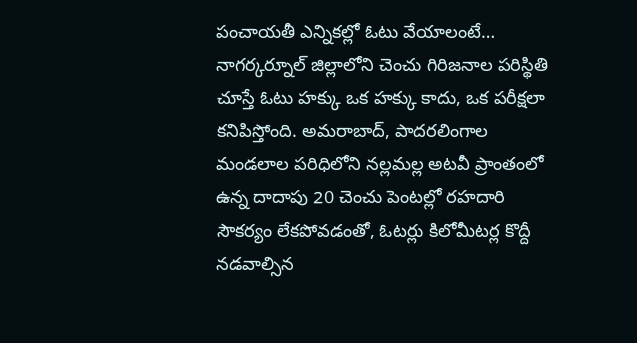పంచాయతీ ఎన్నికల్లో ఓటు వేయాలంటే… నాగర్కర్నూల్ జిల్లాలోని చెంచు గిరిజనాల పరిస్థితి చూస్తే ఓటు హక్కు ఒక హక్కు కాదు, ఒక పరీక్షలా కనిపిస్తోంది. అమరాబాద్, పాదరలింగాల మండలాల పరిధిలోని నల్లమల్ల అటవీ ప్రాంతంలో ఉన్న దాదాపు 20 చెంచు పెంటల్లో రహదారి సౌకర్యం లేకపోవడంతో, ఓటర్లు కిలోమీటర్ల కొద్దీ నడవాల్సిన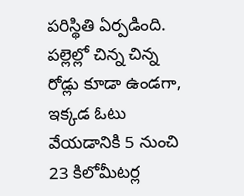పరిస్థితి ఏర్పడింది. పల్లెల్లో చిన్న చిన్న రోడ్లు కూడా ఉండగా, ఇక్కడ ఓటు వేయడానికి 5 నుంచి 23 కిలోమీటర్ల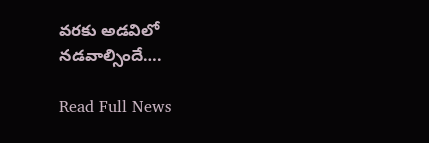వరకు అడవిలో నడవాల్సిందే….

Read Full News